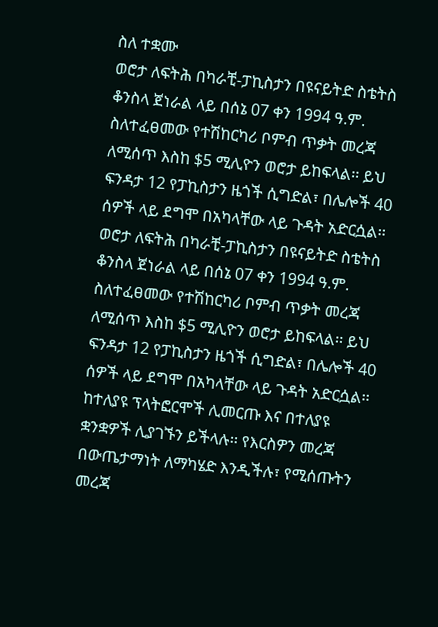ስለ ተቋሙ
ወሮታ ለፍትሕ በካራቺ-ፓኪስታን በዩናይትድ ስቴትስ ቆንስላ ጀነራል ላይ በሰኔ 07 ቀን 1994 ዓ.ም. ስለተፈፀመው የተሽከርካሪ ቦምብ ጥቃት መረጃ ለሚሰጥ እስከ $5 ሚሊዮን ወሮታ ይከፍላል፡፡ ይህ ፍንዳታ 12 የፓኪስታን ዜጎች ሲግድል፣ በሌሎች 40 ሰዎች ላይ ደግሞ በአካላቸው ላይ ጉዳት አድርሷል፡፡
ወሮታ ለፍትሕ በካራቺ-ፓኪስታን በዩናይትድ ስቴትስ ቆንስላ ጀነራል ላይ በሰኔ 07 ቀን 1994 ዓ.ም. ስለተፈፀመው የተሽከርካሪ ቦምብ ጥቃት መረጃ ለሚሰጥ እስከ $5 ሚሊዮን ወሮታ ይከፍላል፡፡ ይህ ፍንዳታ 12 የፓኪስታን ዜጎች ሲግድል፣ በሌሎች 40 ሰዎች ላይ ደግሞ በአካላቸው ላይ ጉዳት አድርሷል፡፡
ከተለያዩ ፕላትፎርሞች ሊመርጡ እና በተለያዩ ቋንቋዎች ሊያገኙን ይችላሉ፡፡ የእርስዎን መረጃ በውጤታማነት ለማካሄድ እንዲችሉ፣ የሚሰጡትን መረጃ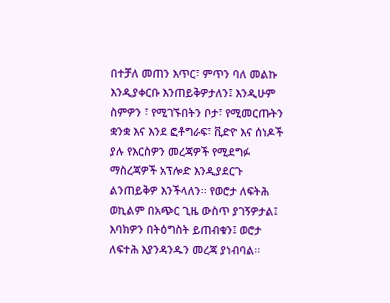በተቻለ መጠን እጥር፣ ምጥን ባለ መልኩ እንዲያቀርቡ እንጠይቅዎታለን፤ እንዲሁም ስምዎን ፣ የሚገኙበትን ቦታ፣ የሚመርጡትን ቋንቋ እና እንደ ፎቶግራፍ፣ ቪድዮ እና ሰነዶች ያሉ የእርስዎን መረጃዎች የሚደግፉ ማስረጃዎች አፕሎድ እንዲያደርጉ ልንጠይቅዎ እንችላለን፡፡ የወሮታ ለፍትሕ ወኪልም በአጭር ጊዜ ውስጥ ያገኝዎታል፤ እባክዎን በትዕግስት ይጠብቁን፤ ወሮታ ለፍተሕ እያንዳንዱን መረጃ ያነብባል፡፡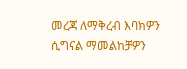መረጃ ለማቅረብ እባክዎን ሲግናል ማመልከቻዎን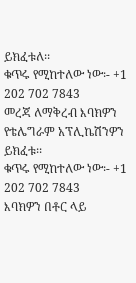ይክፈቱለ፡፡
ቁጥሩ የሚከተለው ነው፡- +1 202 702 7843
መረጃ ለማቅረብ እባክዎን የቴሌግራም አፕሊኬሽንዎን ይክፈቱ፡፡
ቁጥሩ የሚከተለው ነው፡- +1 202 702 7843
እባክዎን በቶር ላይ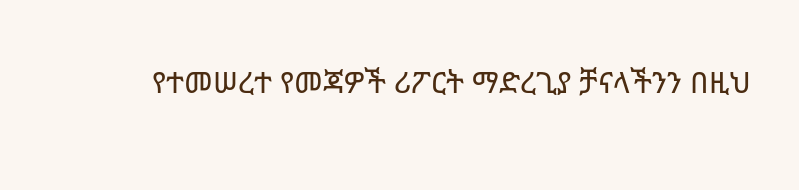የተመሠረተ የመጃዎች ሪፖርት ማድረጊያ ቻናላችንን በዚህ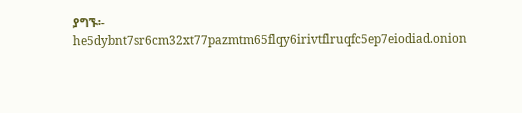ያግኙ፡- he5dybnt7sr6cm32xt77pazmtm65flqy6irivtflruqfc5ep7eiodiad.onion